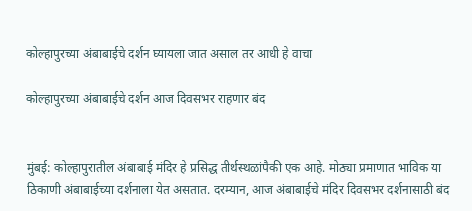कोल्हापुरच्या अंबाबाईचे दर्शन घ्यायला जात असाल तर आधी हे वाचा

कोल्हापुरच्या अंबाबाईचे दर्शन आज दिवसभर राहणार बंद


मुंबई: कोल्हापुरातील अंबाबाई मंदिर हे प्रसिद्ध तीर्थस्थळांपैकी एक आहे. मोठ्या प्रमाणात भाविक या ठिकाणी अंबाबाईच्या दर्शनाला येत असतात. दरम्यान, आज अंबाबाईचे मंदिर दिवसभर दर्शनासाठी बंद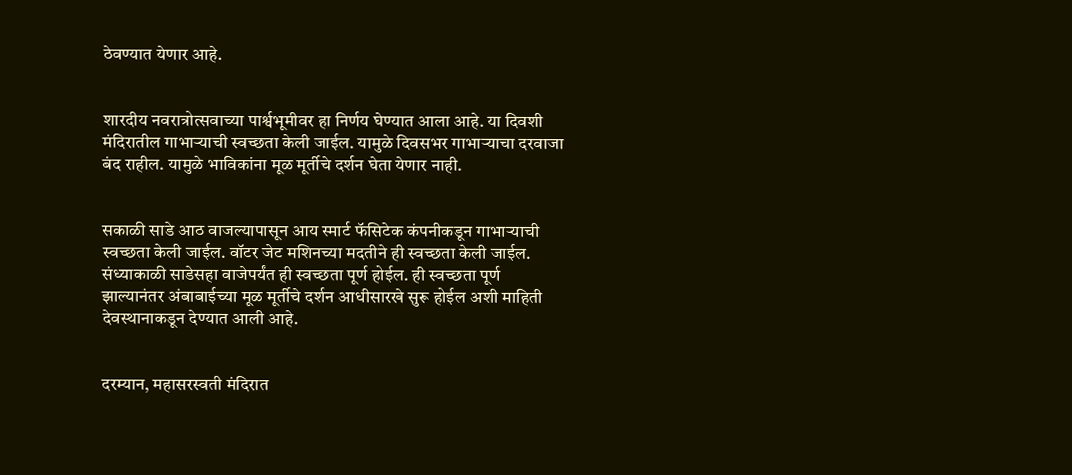ठेवण्यात येणार आहे.


शारदीय नवरात्रोत्सवाच्या पार्श्वभूमीवर हा निर्णय घेण्यात आला आहे. या दिवशी मंदिरातील गाभाऱ्याची स्वच्छता केली जाईल. यामुळे दिवसभर गाभाऱ्याचा दरवाजा बंद राहील. यामुळे भाविकांना मूळ मूर्तीचे दर्शन घेता येणार नाही.


सकाळी साडे आठ वाजल्यापासून आय स्मार्ट फॅसिटेक कंपनीकडून गाभाऱ्याची स्वच्छता केली जाईल. वॉटर जेट मशिनच्या मदतीने ही स्वच्छता केली जाईल. संध्याकाळी साडेसहा वाजेपर्यंत ही स्वच्छता पूर्ण होईल. ही स्वच्छता पूर्ण झाल्यानंतर अंबाबाईच्या मूळ मूर्तीचे दर्शन आधीसारखे सुरू होईल अशी माहिती देवस्थानाकडून देण्यात आली आहे.


दरम्यान, महासरस्वती मंदिरात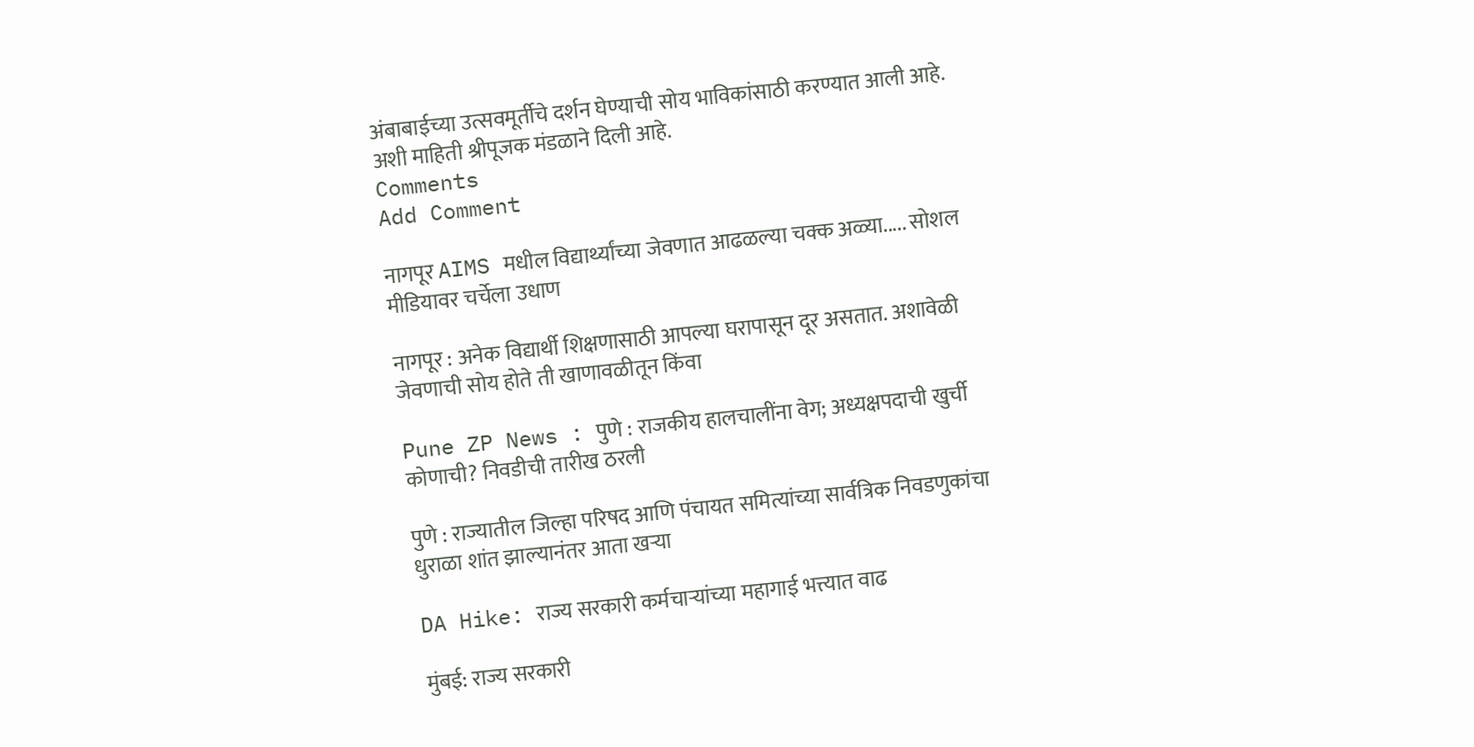अंबाबाईच्या उत्सवमूर्तीचे दर्शन घेण्याची सोय भाविकांसाठी करण्यात आली आहे. अशी माहिती श्रीपूजक मंडळाने दिली आहे.
Comments
Add Comment

नागपूर AIMS मधील विद्यार्थ्यांच्या जेवणात आढळल्या चक्क अळ्या..... सोशल मीडियावर चर्चेला उधाण

नागपूर : अनेक विद्यार्थी शिक्षणासाठी आपल्या घरापासून दूर असतात. अशावेळी जेवणाची सोय होते ती खाणावळीतून किंवा

Pune ZP News : पुणे : राजकीय हालचालींना वेग; अध्यक्षपदाची खुर्ची कोणाची? निवडीची तारीख ठरली

पुणे : राज्यातील जिल्हा परिषद आणि पंचायत समित्यांच्या सार्वत्रिक निवडणुकांचा धुराळा शांत झाल्यानंतर आता खऱ्या

DA Hike: राज्य सरकारी कर्मचाऱ्यांच्या महागाई भत्त्यात वाढ

मुंबई: राज्य सरकारी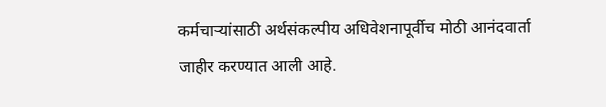कर्मचाऱ्यांसाठी अर्थसंकल्पीय अधिवेशनापूर्वीच मोठी आनंदवार्ता जाहीर करण्यात आली आहे.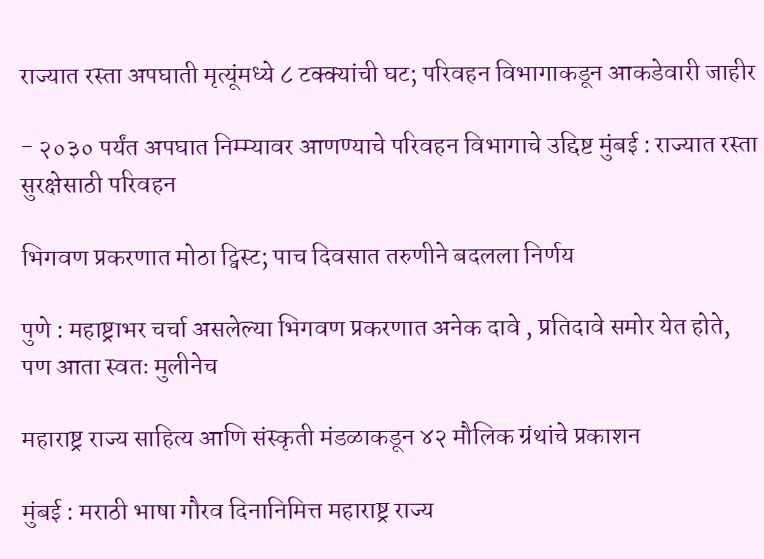राज्यात रस्ता अपघाती मृत्यूंमध्ये ८ टक्क्यांची घट; परिवहन विभागाकडून आकडेवारी जाहीर

- २०३० पर्यंत अपघात निम्म्यावर आणण्याचे परिवहन विभागाचे उद्दिष्ट मुंबई : राज्यात रस्ता सुरक्षेसाठी परिवहन

भिगवण प्रकरणात मोठा ट्विस्ट; पाच दिवसात तरुणीने बदलला निर्णय

पुणे : महाष्ट्राभर चर्चा असलेल्या भिगवण प्रकरणात अनेक दावे , प्रतिदावे समोर येत होते, पण आता स्वतः मुलीनेच

महाराष्ट्र राज्य साहित्य आणि संस्कृती मंडळाकडून ४२ मौलिक ग्रंथांचे प्रकाशन

मुंबई : मराठी भाषा गौरव दिनानिमित्त महाराष्ट्र राज्य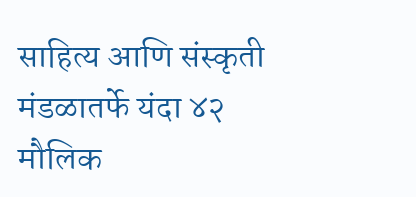साहित्य आणि संस्कृती मंडळातर्फे यंदा ४२ मौलिक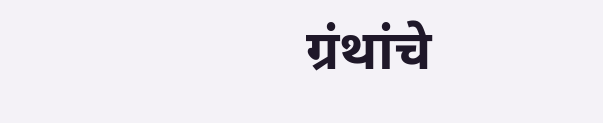ग्रंथांचे